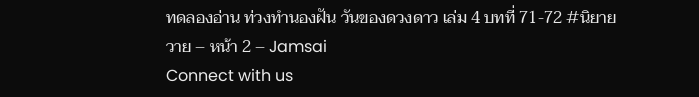ทดลองอ่าน ท่วงทำนองฝัน วันของดวงดาว เล่ม 4 บทที่ 71-72 #นิยายวาย – หน้า 2 – Jamsai
Connect with us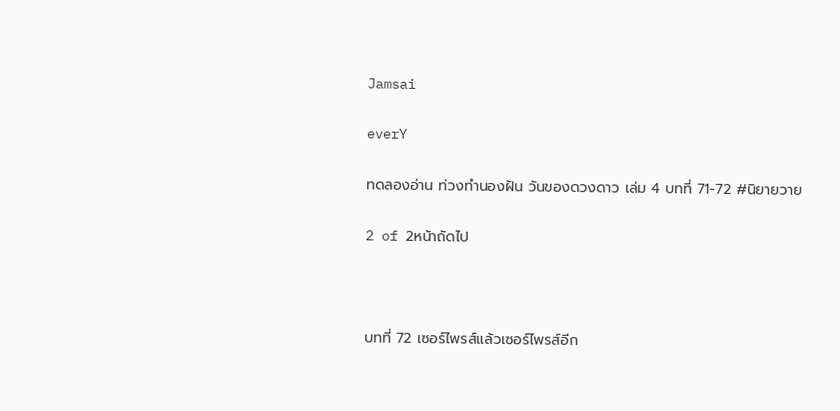Jamsai

everY

ทดลองอ่าน ท่วงทำนองฝัน วันของดวงดาว เล่ม 4 บทที่ 71-72 #นิยายวาย

2 of 2หน้าถัดไป



บทที่ 72 เซอร์ไพรส์แล้วเซอร์ไพรส์อีก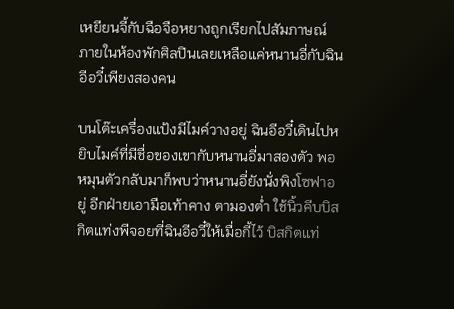เหยียนจี้กับฉือจือหยางถูกเรียกไปสัมภาษณ์ ภายในห้องพักศิลปินเลยเหลือแค่หนานอี่กับฉินอีอวี๋เพียงสองคน

บนโต๊ะเครื่องแป้งมีไมค์วางอยู่ ฉินอีอวี๋เดินไปหยิบไมค์ที่มีชื่อของเขากับหนานอี่มาสองตัว พอหมุนตัวกลับมาก็พบว่าหนานอี่ยังนั่งพิงโซฟาอยู่ อีกฝ่ายเอามือเท้าคาง ตามองต่ำ ใช้นิ้วคีบบิสกิตแท่งพีจอยที่ฉินอีอวี๋ให้เมื่อกี้ไว้ บิสกิตแท่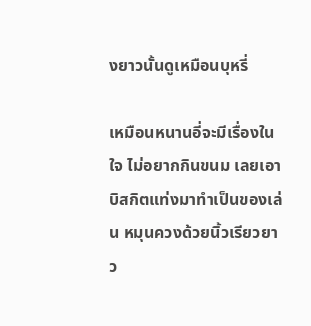งยาวนั้นดูเหมือนบุหรี่

เหมือนหนานอี่จะมีเรื่องในใจ ไม่อยากกินขนม เลยเอาบิสกิตแท่งมาทำเป็นของเล่น หมุนควงด้วยนิ้วเรียวยาว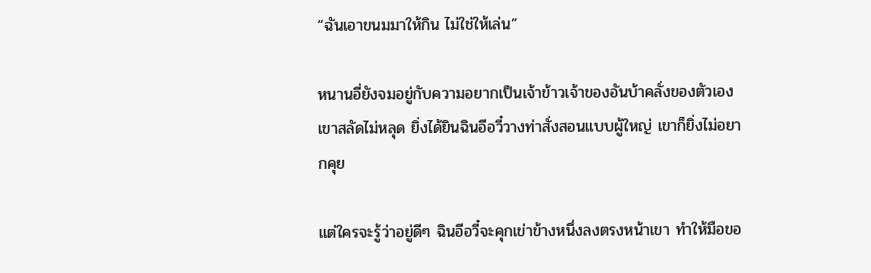“ฉันเอาขนมมาให้กิน ไม่ใช่ให้เล่น”

หนานอี่ยังจมอยู่กับความอยากเป็นเจ้าข้าวเจ้าของอันบ้าคลั่งของตัวเอง เขาสลัดไม่หลุด ยิ่งได้ยินฉินอีอวี๋วางท่าสั่งสอนแบบผู้ใหญ่ เขาก็ยิ่งไม่อยากคุย

แต่ใครจะรู้ว่าอยู่ดีๆ ฉินอีอวี๋จะคุกเข่าข้างหนึ่งลงตรงหน้าเขา ทำให้มือขอ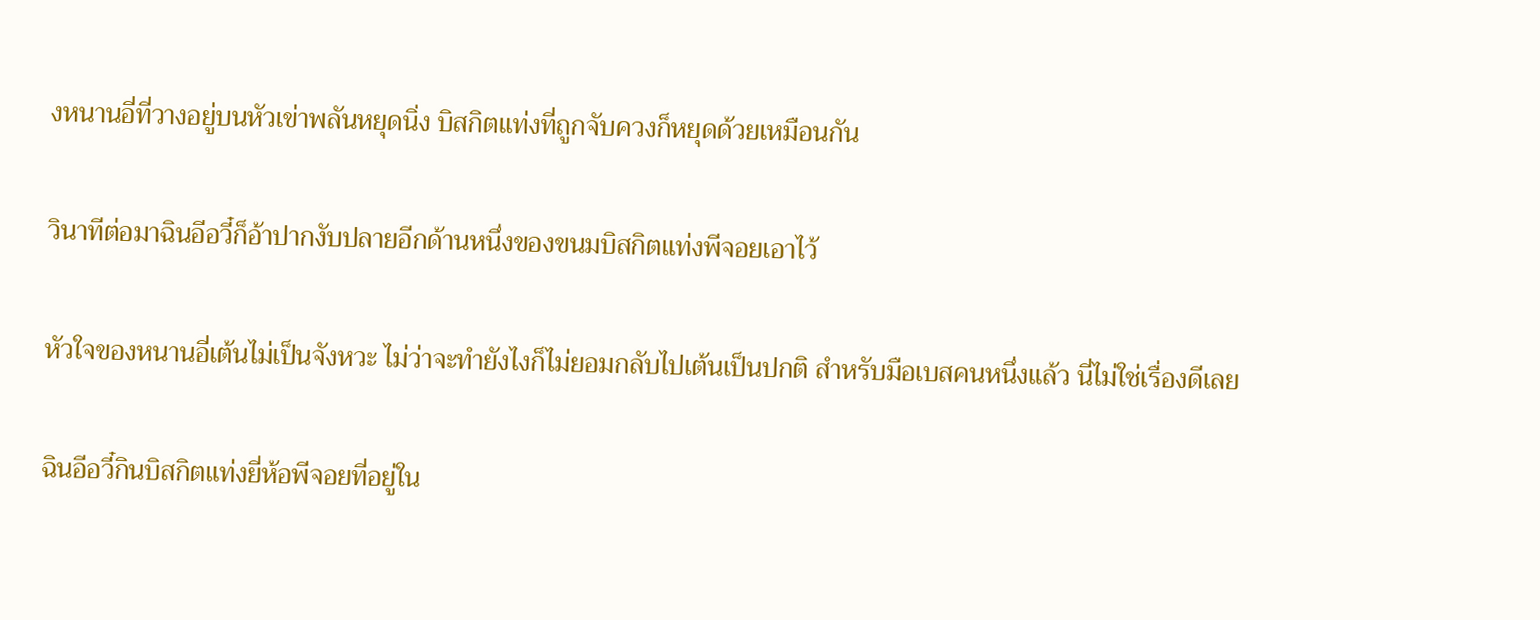งหนานอี่ที่วางอยู่บนหัวเข่าพลันหยุดนิ่ง บิสกิตแท่งที่ถูกจับควงก็หยุดด้วยเหมือนกัน

วินาทีต่อมาฉินอีอวี๋ก็อ้าปากงับปลายอีกด้านหนึ่งของขนมบิสกิตแท่งพีจอยเอาไว้

หัวใจของหนานอี่เต้นไม่เป็นจังหวะ ไม่ว่าจะทำยังไงก็ไม่ยอมกลับไปเต้นเป็นปกติ สำหรับมือเบสคนหนึ่งแล้ว นี่ไม่ใช่เรื่องดีเลย

ฉินอีอวี๋กินบิสกิตแท่งยี่ห้อพีจอยที่อยู่ใน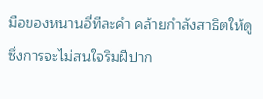มือของหนานอี่ทีละคำ คล้ายกำลังสาธิตให้ดู ซึ่งการจะไม่สนใจริมฝีปาก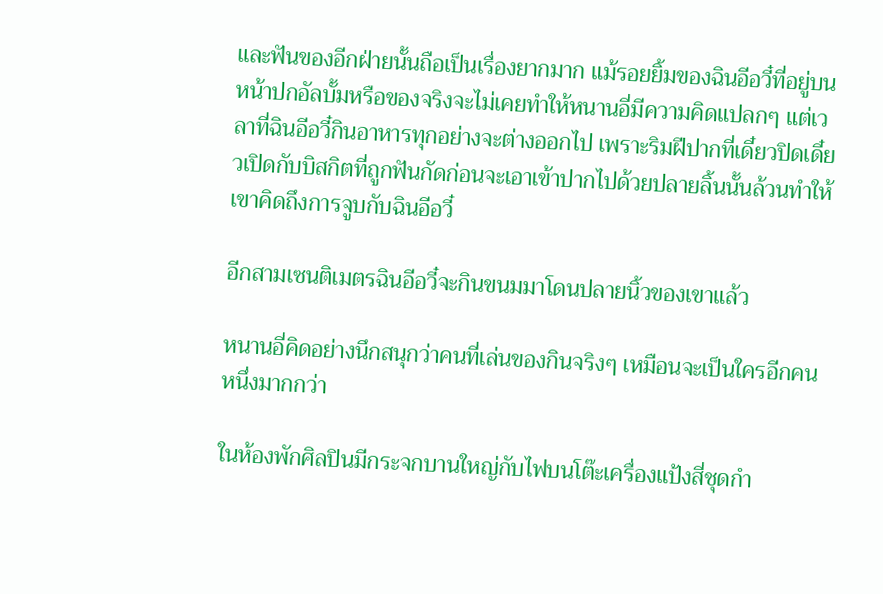และฟันของอีกฝ่ายนั้นถือเป็นเรื่องยากมาก แม้รอยยิ้มของฉินอีอวี๋ที่อยู่บนหน้าปกอัลบั้มหรือของจริงจะไม่เคยทำให้หนานอี่มีความคิดแปลกๆ แต่เวลาที่ฉินอีอวี๋กินอาหารทุกอย่างจะต่างออกไป เพราะริมฝีปากที่เดี๋ยวปิดเดี๋ยวเปิดกับบิสกิตที่ถูกฟันกัดก่อนจะเอาเข้าปากไปด้วยปลายลิ้นนั้นล้วนทำให้เขาคิดถึงการจูบกับฉินอีอวี๋

อีกสามเซนติเมตรฉินอีอวี๋จะกินขนมมาโดนปลายนิ้วของเขาแล้ว

หนานอี่คิดอย่างนึกสนุกว่าคนที่เล่นของกินจริงๆ เหมือนจะเป็นใครอีกคนหนึ่งมากกว่า

ในห้องพักศิลปินมีกระจกบานใหญ่กับไฟบนโต๊ะเครื่องแป้งสี่ชุดกำ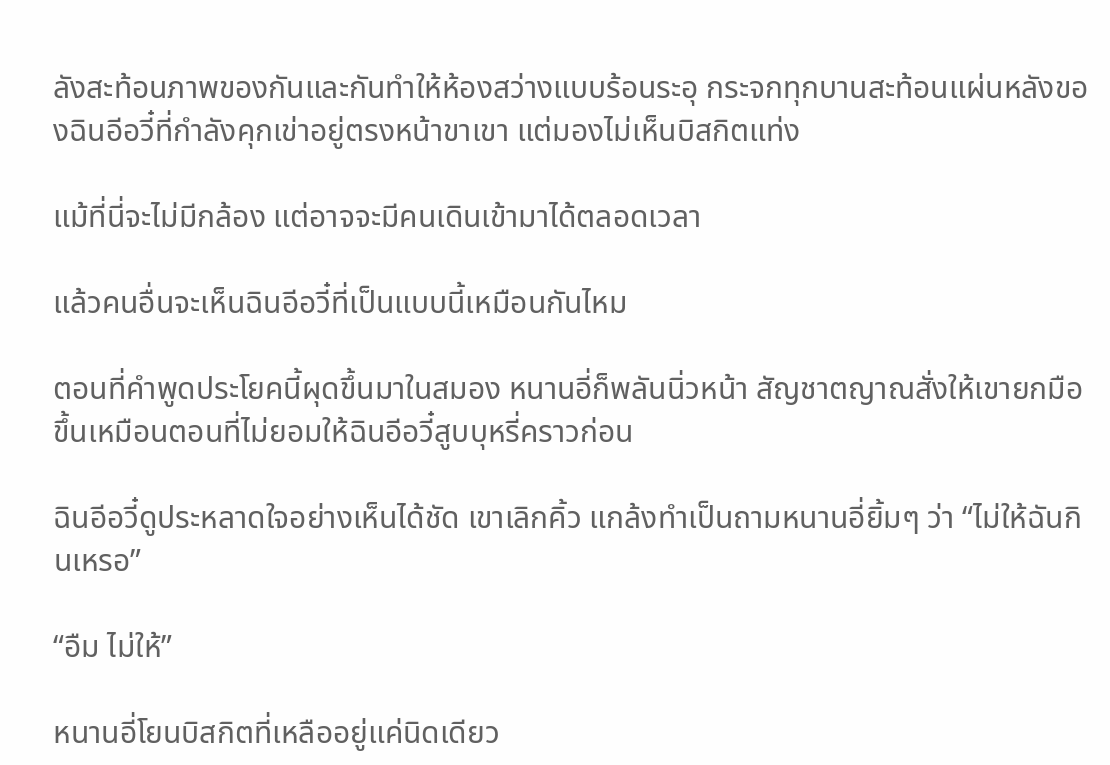ลังสะท้อนภาพของกันและกันทำให้ห้องสว่างแบบร้อนระอุ กระจกทุกบานสะท้อนแผ่นหลังของฉินอีอวี๋ที่กำลังคุกเข่าอยู่ตรงหน้าขาเขา แต่มองไม่เห็นบิสกิตแท่ง

แม้ที่นี่จะไม่มีกล้อง แต่อาจจะมีคนเดินเข้ามาได้ตลอดเวลา

แล้วคนอื่นจะเห็นฉินอีอวี๋ที่เป็นแบบนี้เหมือนกันไหม

ตอนที่คำพูดประโยคนี้ผุดขึ้นมาในสมอง หนานอี่ก็พลันนิ่วหน้า สัญชาตญาณสั่งให้เขายกมือขึ้นเหมือนตอนที่ไม่ยอมให้ฉินอีอวี๋สูบบุหรี่คราวก่อน

ฉินอีอวี๋ดูประหลาดใจอย่างเห็นได้ชัด เขาเลิกคิ้ว แกล้งทำเป็นถามหนานอี่ยิ้มๆ ว่า “ไม่ให้ฉันกินเหรอ”

“อืม ไม่ให้”

หนานอี่โยนบิสกิตที่เหลืออยู่แค่นิดเดียว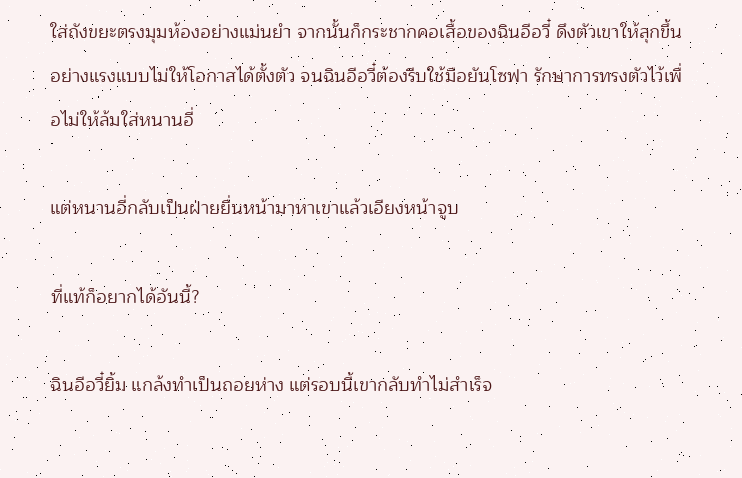ใส่ถังขยะตรงมุมห้องอย่างแม่นยำ จากนั้นก็กระชากคอเสื้อของฉินอีอวี๋ ดึงตัวเขาให้ลุกขึ้นอย่างแรงแบบไม่ให้โอกาสได้ตั้งตัว จนฉินอีอวี๋ต้องรีบใช้มือยันโซฟา รักษาการทรงตัวไว้เพื่อไม่ให้ล้มใส่หนานอี่

แต่หนานอี่กลับเป็นฝ่ายยื่นหน้ามาหาเขาแล้วเอียงหน้าจูบ

ที่แท้ก็อยากได้อันนี้?

ฉินอีอวี๋ยิ้ม แกล้งทำเป็นถอยห่าง แต่รอบนี้เขากลับทำไม่สำเร็จ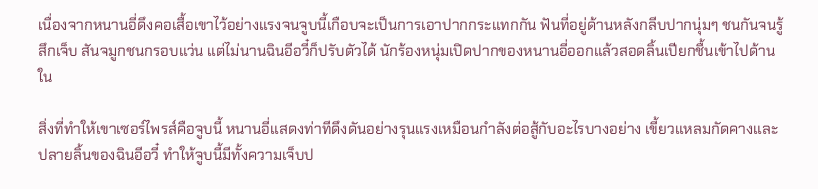เนื่องจากหนานอี่ดึงคอเสื้อเขาไว้อย่างแรงจนจูบนี้เกือบจะเป็นการเอาปากกระแทกกัน ฟันที่อยู่ด้านหลังกลีบปากนุ่มๆ ชนกันจนรู้สึกเจ็บ สันจมูกชนกรอบแว่น แต่ไม่นานฉินอีอวี๋ก็ปรับตัวได้ นักร้องหนุ่มเปิดปากของหนานอี่ออกแล้วสอดลิ้นเปียกชื้นเข้าไปด้านใน

สิ่งที่ทำให้เขาเซอร์ไพรส์คือจูบนี้ หนานอี่แสดงท่าทีดึงดันอย่างรุนแรงเหมือนกำลังต่อสู้กับอะไรบางอย่าง เขี้ยวแหลมกัดคางและปลายลิ้นของฉินอีอวี๋ ทำให้จูบนี้มีทั้งความเจ็บป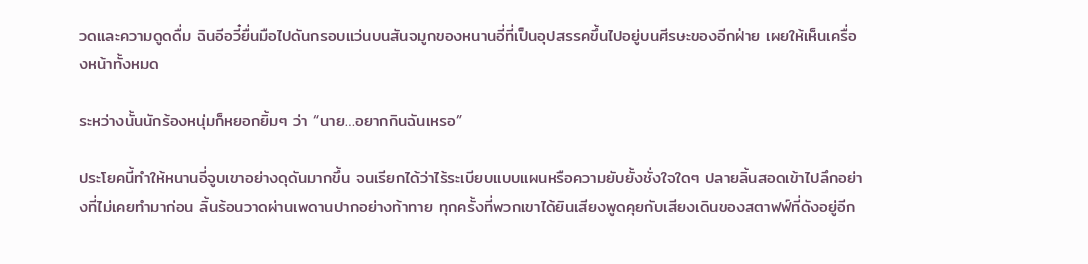วดและความดูดดื่ม ฉินอีอวี๋ยื่นมือไปดันกรอบแว่นบนสันจมูกของหนานอี่ที่เป็นอุปสรรคขึ้นไปอยู่บนศีรษะของอีกฝ่าย เผยให้เห็นเครื่องหน้าทั้งหมด

ระหว่างนั้นนักร้องหนุ่มก็หยอกยิ้มๆ ว่า “นาย…อยากกินฉันเหรอ”

ประโยคนี้ทำให้หนานอี่จูบเขาอย่างดุดันมากขึ้น จนเรียกได้ว่าไร้ระเบียบแบบแผนหรือความยับยั้งชั่งใจใดๆ ปลายลิ้นสอดเข้าไปลึกอย่างที่ไม่เคยทำมาก่อน ลิ้นร้อนวาดผ่านเพดานปากอย่างท้าทาย ทุกครั้งที่พวกเขาได้ยินเสียงพูดคุยกับเสียงเดินของสตาฟฟ์ที่ดังอยู่อีก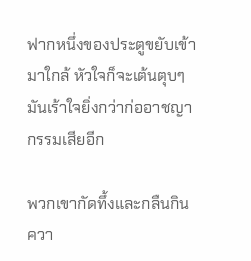ฟากหนึ่งของประตูขยับเข้ามาใกล้ หัวใจก็จะเต้นตุบๆ มันเร้าใจยิ่งกว่าก่ออาชญากรรมเสียอีก

พวกเขากัดทึ้งและกลืนกินควา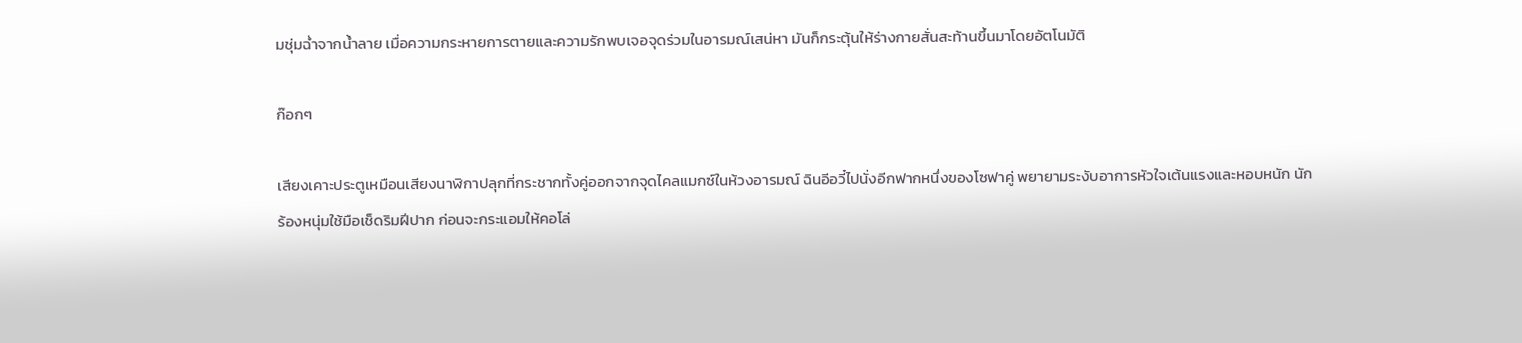มชุ่มฉ่ำจากน้ำลาย เมื่อความกระหายการตายและความรักพบเจอจุดร่วมในอารมณ์เสน่หา มันก็กระตุ้นให้ร่างกายสั่นสะท้านขึ้นมาโดยอัตโนมัติ

ก๊อกๆ

เสียงเคาะประตูเหมือนเสียงนาฬิกาปลุกที่กระชากทั้งคู่ออกจากจุดไคลแมกซ์ในห้วงอารมณ์ ฉินอีอวี๋ไปนั่งอีกฟากหนึ่งของโซฟาคู่ พยายามระงับอาการหัวใจเต้นแรงและหอบหนัก นักร้องหนุ่มใช้มือเช็ดริมฝีปาก ก่อนจะกระแอมให้คอโล่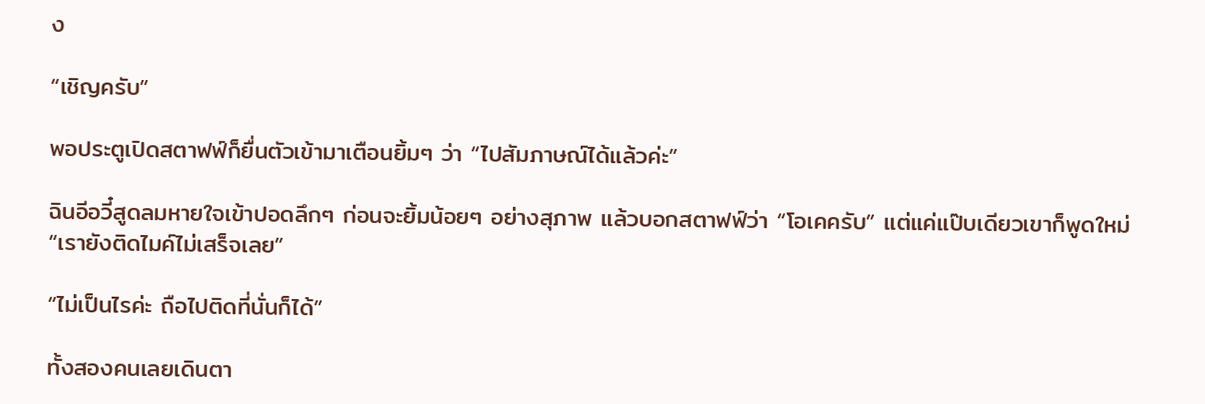ง

“เชิญครับ”

พอประตูเปิดสตาฟฟ์ก็ยื่นตัวเข้ามาเตือนยิ้มๆ ว่า “ไปสัมภาษณ์ได้แล้วค่ะ”

ฉินอีอวี๋สูดลมหายใจเข้าปอดลึกๆ ก่อนจะยิ้มน้อยๆ อย่างสุภาพ แล้วบอกสตาฟฟ์ว่า “โอเคครับ” แต่แค่แป๊บเดียวเขาก็พูดใหม่ “เรายังติดไมค์ไม่เสร็จเลย”

“ไม่เป็นไรค่ะ ถือไปติดที่นั่นก็ได้”

ทั้งสองคนเลยเดินตา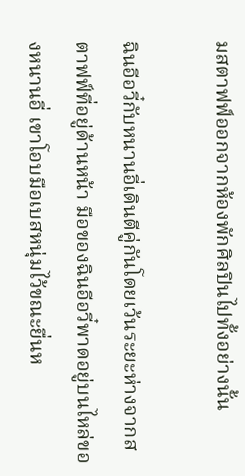มสตาฟฟ์ออกจากห้องพักศิลปินไปทั้งอย่างนั้น

ฉินอีอวี๋กับหนานอี่เดินตีคู่กันโดยเว้นระยะห่างจากสตาฟฟ์ที่อยู่ด้านหน้า มือของฉินอีอวี๋พาดอยู่บนไหล่ของหนานอี่ เขาโอบมือเบสหนุ่มไว้ขณะยื่นห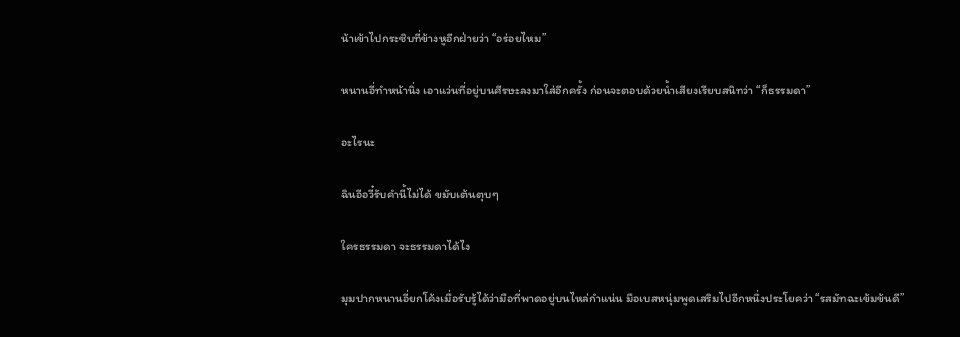น้าเข้าไปกระซิบที่ข้างหูอีกฝ่ายว่า “อร่อยไหม”

หนานอี่ทำหน้านิ่ง เอาแว่นที่อยู่บนศีรษะลงมาใส่อีกครั้ง ก่อนจะตอบด้วยน้ำเสียงเรียบสนิทว่า “ก็ธรรมดา”

อะไรนะ

ฉินอีอวี๋รับคำนี้ไม่ได้ ขมับเต้นตุบๆ

ใครธรรมดา จะธรรมดาได้ไง

มุมปากหนานอี่ยกโค้งเมื่อรับรู้ได้ว่ามือที่พาดอยู่บนไหล่กำแน่น มือเบสหนุ่มพูดเสริมไปอีกหนึ่งประโยคว่า “รสมัทฉะเข้มข้นดี”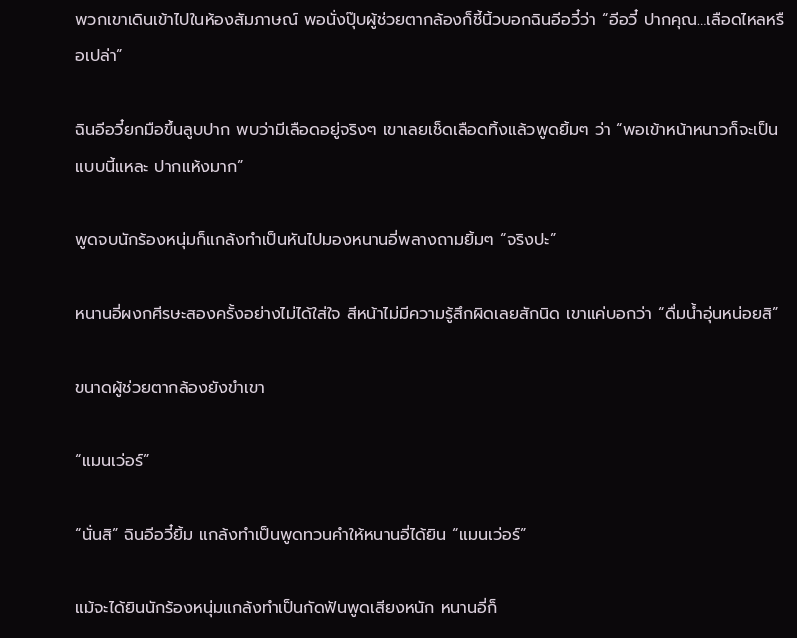พวกเขาเดินเข้าไปในห้องสัมภาษณ์ พอนั่งปุ๊บผู้ช่วยตากล้องก็ชี้นิ้วบอกฉินอีอวี๋ว่า “อีอวี๋ ปากคุณ…เลือดไหลหรือเปล่า”

ฉินอีอวี๋ยกมือขึ้นลูบปาก พบว่ามีเลือดอยู่จริงๆ เขาเลยเช็ดเลือดทิ้งแล้วพูดยิ้มๆ ว่า “พอเข้าหน้าหนาวก็จะเป็นแบบนี้แหละ ปากแห้งมาก”

พูดจบนักร้องหนุ่มก็แกล้งทำเป็นหันไปมองหนานอี่พลางถามยิ้มๆ “จริงปะ”

หนานอี่ผงกศีรษะสองครั้งอย่างไม่ได้ใส่ใจ สีหน้าไม่มีความรู้สึกผิดเลยสักนิด เขาแค่บอกว่า “ดื่มน้ำอุ่นหน่อยสิ”

ขนาดผู้ช่วยตากล้องยังขำเขา

“แมนเว่อร์”

“นั่นสิ” ฉินอีอวี๋ยิ้ม แกล้งทำเป็นพูดทวนคำให้หนานอี่ได้ยิน “แมนเว่อร์”

แม้จะได้ยินนักร้องหนุ่มแกล้งทำเป็นกัดฟันพูดเสียงหนัก หนานอี่ก็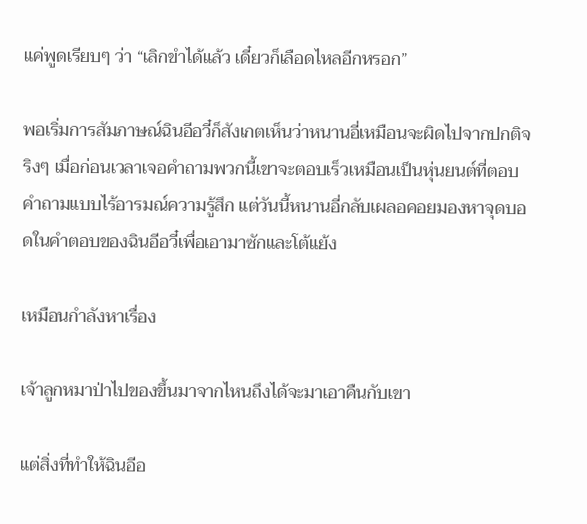แค่พูดเรียบๆ ว่า “เลิกขำได้แล้ว เดี๋ยวก็เลือดไหลอีกหรอก”

พอเริ่มการสัมภาษณ์ฉินอีอวี๋ก็สังเกตเห็นว่าหนานอี่เหมือนจะผิดไปจากปกติจริงๆ เมื่อก่อนเวลาเจอคำถามพวกนี้เขาจะตอบเร็วเหมือนเป็นหุ่นยนต์ที่ตอบคำถามแบบไร้อารมณ์ความรู้สึก แต่วันนี้หนานอี่กลับเผลอคอยมองหาจุดบอดในคำตอบของฉินอีอวี๋เพื่อเอามาซักและโต้แย้ง

เหมือนกำลังหาเรื่อง

เจ้าลูกหมาป่าไปของขึ้นมาจากไหนถึงได้จะมาเอาคืนกับเขา

แต่สิ่งที่ทำให้ฉินอีอ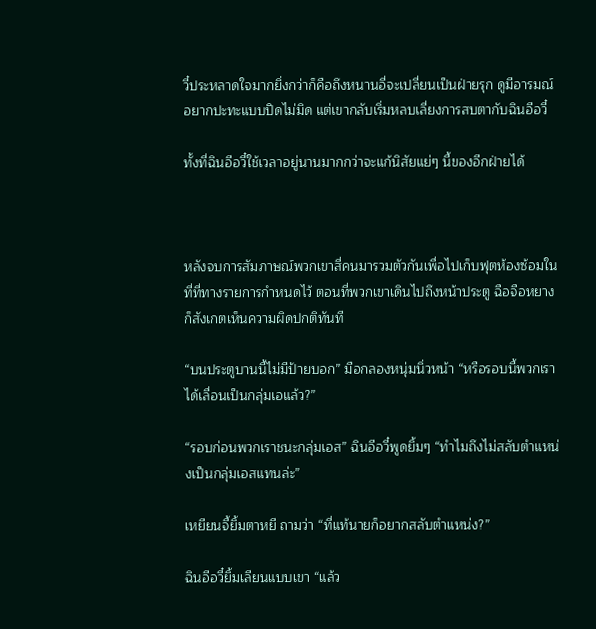วี๋ประหลาดใจมากยิ่งกว่าก็คือถึงหนานอี่จะเปลี่ยนเป็นฝ่ายรุก ดูมีอารมณ์อยากปะทะแบบปิดไม่มิด แต่เขากลับเริ่มหลบเลี่ยงการสบตากับฉินอีอวี๋

ทั้งที่ฉินอีอวี๋ใช้เวลาอยู่นานมากกว่าจะแก้นิสัยแย่ๆ นี้ของอีกฝ่ายได้



หลังจบการสัมภาษณ์พวกเขาสี่คนมารวมตัวกันเพื่อไปเก็บฟุตห้องซ้อมในที่ที่ทางรายการกำหนดไว้ ตอนที่พวกเขาเดินไปถึงหน้าประตู ฉือจือหยางก็สังเกตเห็นความผิดปกติทันที

“บนประตูบานนี้ไม่มีป้ายบอก” มือกลองหนุ่มนิ่วหน้า “หรือรอบนี้พวกเราได้เลื่อนเป็นกลุ่มเอแล้ว?”

“รอบก่อนพวกเราชนะกลุ่มเอส” ฉินอีอวี๋พูดยิ้มๆ “ทำไมถึงไม่สลับตำแหน่งเป็นกลุ่มเอสแทนล่ะ”

เหยียนจี้ยิ้มตาหยี ถามว่า “ที่แท้นายก็อยากสลับตำแหน่ง?”

ฉินอีอวี๋ยิ้มเลียนแบบเขา “แล้ว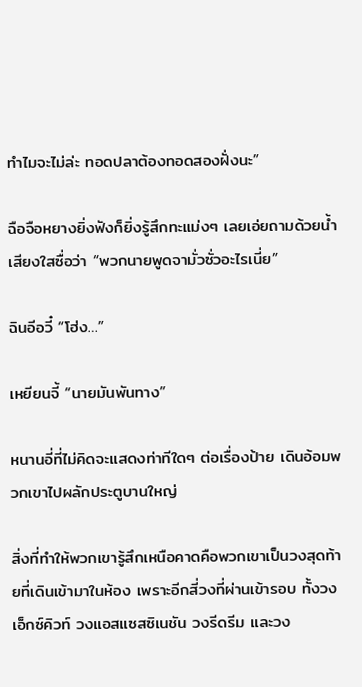ทำไมจะไม่ล่ะ ทอดปลาต้องทอดสองฝั่งนะ”

ฉือจือหยางยิ่งฟังก็ยิ่งรู้สึกทะแม่งๆ เลยเอ่ยถามด้วยน้ำเสียงใสซื่อว่า “พวกนายพูดจามั่วซั่วอะไรเนี่ย”

ฉินอีอวี๋ “โฮ่ง…”

เหยียนจี้ “นายมันพันทาง”

หนานอี่ที่ไม่คิดจะแสดงท่าทีใดๆ ต่อเรื่องป้าย เดินอ้อมพวกเขาไปผลักประตูบานใหญ่

สิ่งที่ทำให้พวกเขารู้สึกเหนือคาดคือพวกเขาเป็นวงสุดท้ายที่เดินเข้ามาในห้อง เพราะอีกสี่วงที่ผ่านเข้ารอบ ทั้งวงเอ็กซ์คิวท์ วงแอสแซสซิเนชัน วงรีดรีม และวง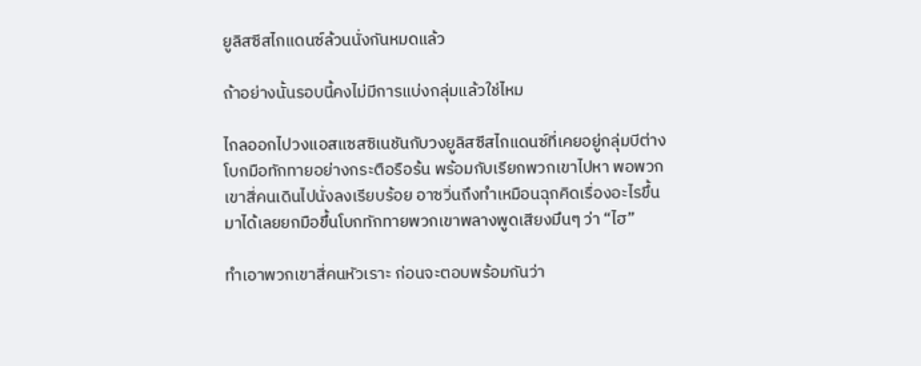ยูลิสซีสไกแดนซ์ล้วนนั่งกันหมดแล้ว

ถ้าอย่างนั้นรอบนี้คงไม่มีการแบ่งกลุ่มแล้วใช่ไหม

ไกลออกไปวงแอสแซสซิเนชันกับวงยูลิสซีสไกแดนซ์ที่เคยอยู่กลุ่มบีต่างโบกมือทักทายอย่างกระตือรือร้น พร้อมกับเรียกพวกเขาไปหา พอพวกเขาสี่คนเดินไปนั่งลงเรียบร้อย อาซวิ่นถึงทำเหมือนฉุกคิดเรื่องอะไรขึ้นมาได้เลยยกมือขึ้นโบกทักทายพวกเขาพลางพูดเสียงมึนๆ ว่า “ไฮ”

ทำเอาพวกเขาสี่คนหัวเราะ ก่อนจะตอบพร้อมกันว่า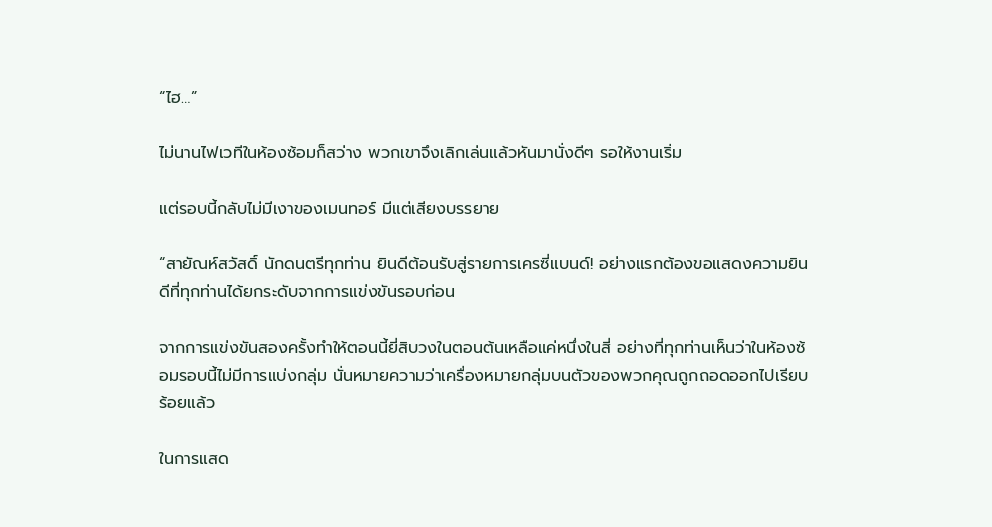“ไฮ…”

ไม่นานไฟเวทีในห้องซ้อมก็สว่าง พวกเขาจึงเลิกเล่นแล้วหันมานั่งดีๆ รอให้งานเริ่ม

แต่รอบนี้กลับไม่มีเงาของเมนทอร์ มีแต่เสียงบรรยาย

“สายัณห์สวัสดิ์ นักดนตรีทุกท่าน ยินดีต้อนรับสู่รายการเครซี่แบนด์! อย่างแรกต้องขอแสดงความยินดีที่ทุกท่านได้ยกระดับจากการแข่งขันรอบก่อน

จากการแข่งขันสองครั้งทำให้ตอนนี้ยี่สิบวงในตอนต้นเหลือแค่หนึ่งในสี่ อย่างที่ทุกท่านเห็นว่าในห้องซ้อมรอบนี้ไม่มีการแบ่งกลุ่ม นั่นหมายความว่าเครื่องหมายกลุ่มบนตัวของพวกคุณถูกถอดออกไปเรียบร้อยแล้ว

ในการแสด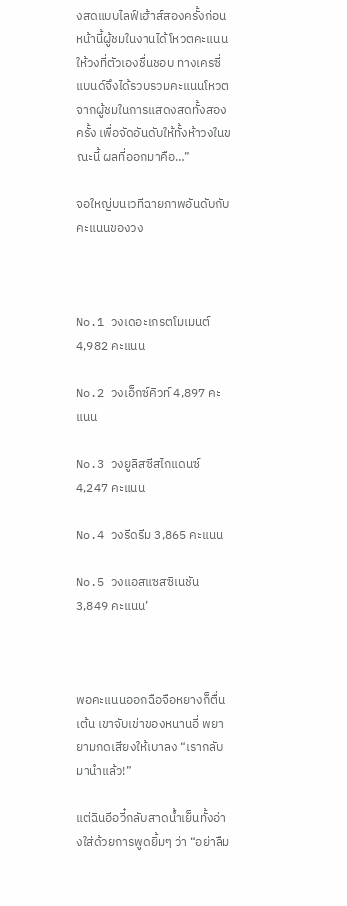งสดแบบไลฟ์เฮ้าส์สองครั้งก่อนหน้านี้ผู้ชมในงานได้โหวตคะแนนให้วงที่ตัวเองชื่นชอบ ทางเครซี่แบนด์จึงได้รวบรวมคะแนนโหวตจากผู้ชมในการแสดงสดทั้งสองครั้ง เพื่อจัดอันดับให้ทั้งห้าวงในขณะนี้ ผลที่ออกมาคือ…”

จอใหญ่บนเวทีฉายภาพอันดับกับคะแนนของวง



No.1 วงเดอะเกรตโมเมนต์ 4,982 คะแนน

No.2 วงเอ็กซ์คิวท์ 4,897 คะแนน

No.3 วงยูลิสซีสไกแดนซ์ 4,247 คะแนน

No.4 วงรีดรีม 3,865 คะแนน

No.5 วงแอสแซสซิเนชัน 3,849 คะแนน’



พอคะแนนออกฉือจือหยางก็ตื่นเต้น เขาจับเข่าของหนานอี่ พยายามกดเสียงให้เบาลง “เรากลับมานำแล้ว!”

แต่ฉินอีอวี๋กลับสาดน้ำเย็นทั้งอ่างใส่ด้วยการพูดยิ้มๆ ว่า “อย่าลืม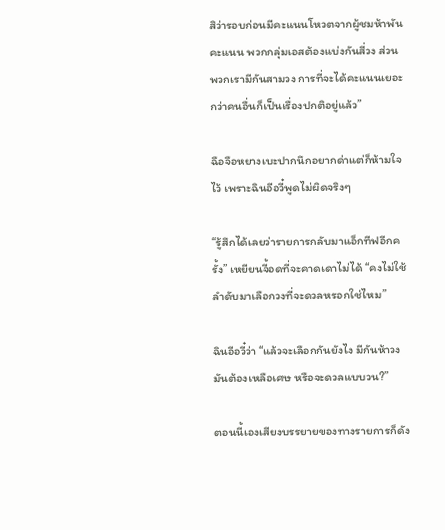สิว่ารอบก่อนมีคะแนนโหวตจากผู้ชมห้าพันคะแนน พวกกลุ่มเอสต้องแบ่งกันสี่วง ส่วนพวกเรามีกันสามวง การที่จะได้คะแนนเยอะกว่าคนอื่นก็เป็นเรื่องปกติอยู่แล้ว”

ฉือจือหยางเบะปากนึกอยากด่าแต่ก็ห้ามใจไว้ เพราะฉินอีอวี๋พูดไม่ผิดจริงๆ

“รู้สึกได้เลยว่ารายการกลับมาแอ็กทีฟอีกครั้ง” เหยียนจี้อดที่จะคาดเดาไม่ได้ “คงไม่ใช้ลำดับมาเลือกวงที่จะดวลหรอกใช่ไหม”

ฉินอีอวี๋ว่า “แล้วจะเลือกกันยังไง มีกันห้าวง มันต้องเหลือเศษ หรือจะดวลแบบวน?”

ตอนนี้เองเสียงบรรยายของทางรายการก็ดัง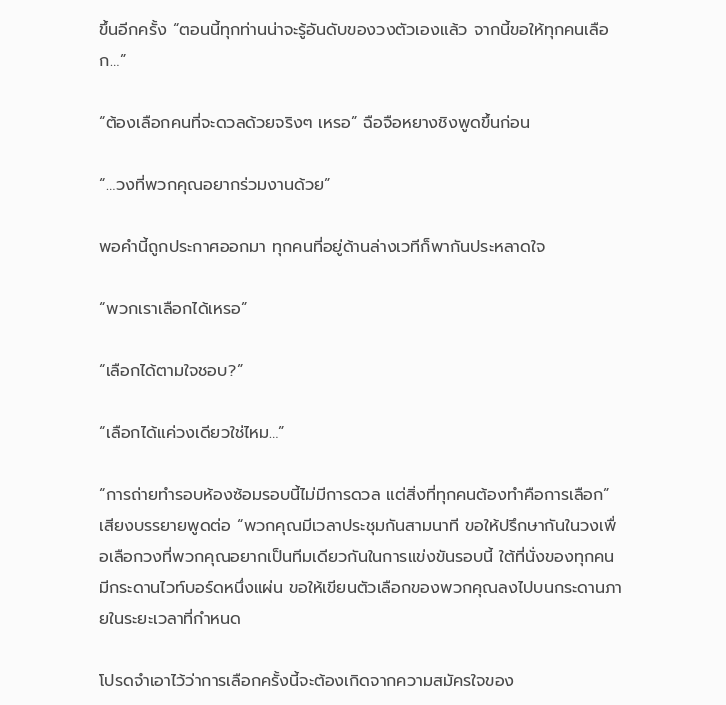ขึ้นอีกครั้ง “ตอนนี้ทุกท่านน่าจะรู้อันดับของวงตัวเองแล้ว จากนี้ขอให้ทุกคนเลือก…”

“ต้องเลือกคนที่จะดวลด้วยจริงๆ เหรอ” ฉือจือหยางชิงพูดขึ้นก่อน

“…วงที่พวกคุณอยากร่วมงานด้วย”

พอคำนี้ถูกประกาศออกมา ทุกคนที่อยู่ด้านล่างเวทีก็พากันประหลาดใจ

“พวกเราเลือกได้เหรอ”

“เลือกได้ตามใจชอบ?”

“เลือกได้แค่วงเดียวใช่ไหม…”

“การถ่ายทำรอบห้องซ้อมรอบนี้ไม่มีการดวล แต่สิ่งที่ทุกคนต้องทำคือการเลือก” เสียงบรรยายพูดต่อ “พวกคุณมีเวลาประชุมกันสามนาที ขอให้ปรึกษากันในวงเพื่อเลือกวงที่พวกคุณอยากเป็นทีมเดียวกันในการแข่งขันรอบนี้ ใต้ที่นั่งของทุกคนมีกระดานไวท์บอร์ดหนึ่งแผ่น ขอให้เขียนตัวเลือกของพวกคุณลงไปบนกระดานภายในระยะเวลาที่กำหนด

โปรดจำเอาไว้ว่าการเลือกครั้งนี้จะต้องเกิดจากความสมัครใจของ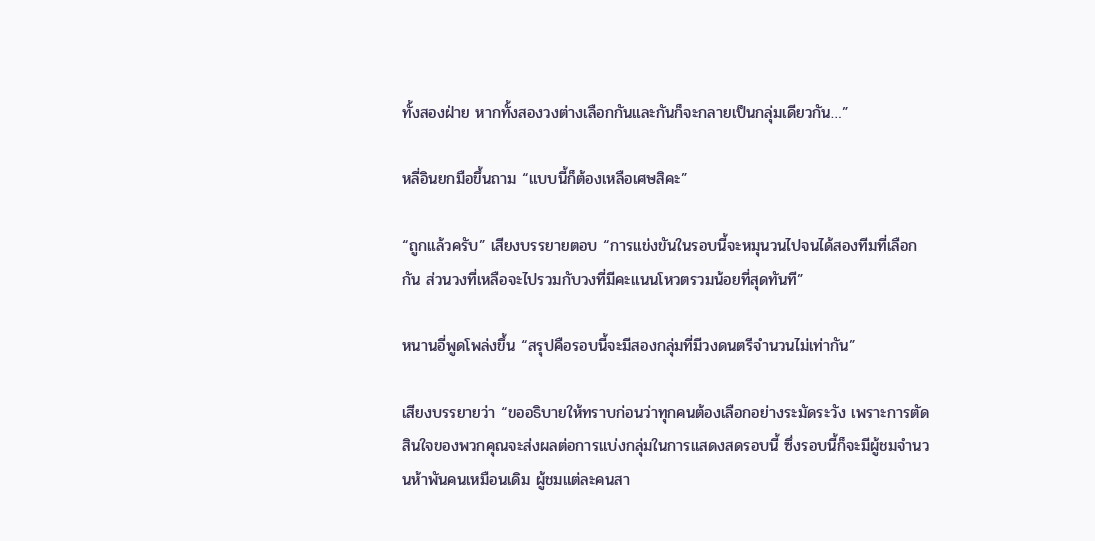ทั้งสองฝ่าย หากทั้งสองวงต่างเลือกกันและกันก็จะกลายเป็นกลุ่มเดียวกัน…”

หลี่อินยกมือขึ้นถาม “แบบนี้ก็ต้องเหลือเศษสิคะ”

“ถูกแล้วครับ” เสียงบรรยายตอบ “การแข่งขันในรอบนี้จะหมุนวนไปจนได้สองทีมที่เลือกกัน ส่วนวงที่เหลือจะไปรวมกับวงที่มีคะแนนโหวตรวมน้อยที่สุดทันที”

หนานอี่พูดโพล่งขึ้น “สรุปคือรอบนี้จะมีสองกลุ่มที่มีวงดนตรีจำนวนไม่เท่ากัน”

เสียงบรรยายว่า “ขออธิบายให้ทราบก่อนว่าทุกคนต้องเลือกอย่างระมัดระวัง เพราะการตัดสินใจของพวกคุณจะส่งผลต่อการแบ่งกลุ่มในการแสดงสดรอบนี้ ซึ่งรอบนี้ก็จะมีผู้ชมจำนวนห้าพันคนเหมือนเดิม ผู้ชมแต่ละคนสา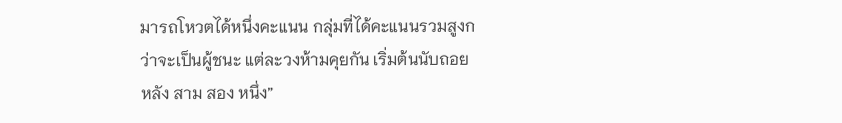มารถโหวตได้หนึ่งคะแนน กลุ่มที่ได้คะแนนรวมสูงกว่าจะเป็นผู้ชนะ แต่ละวงห้ามคุยกัน เริ่มต้นนับถอยหลัง สาม สอง หนึ่ง”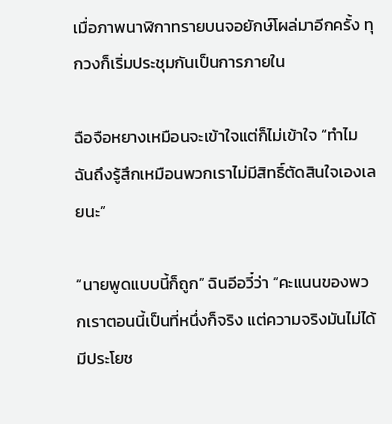เมื่อภาพนาฬิกาทรายบนจอยักษ์โผล่มาอีกครั้ง ทุกวงก็เริ่มประชุมกันเป็นการภายใน

ฉือจือหยางเหมือนจะเข้าใจแต่ก็ไม่เข้าใจ “ทำไมฉันถึงรู้สึกเหมือนพวกเราไม่มีสิทธิ์ตัดสินใจเองเลยนะ”

“นายพูดแบบนี้ก็ถูก” ฉินอีอวี๋ว่า “คะแนนของพวกเราตอนนี้เป็นที่หนึ่งก็จริง แต่ความจริงมันไม่ได้มีประโยช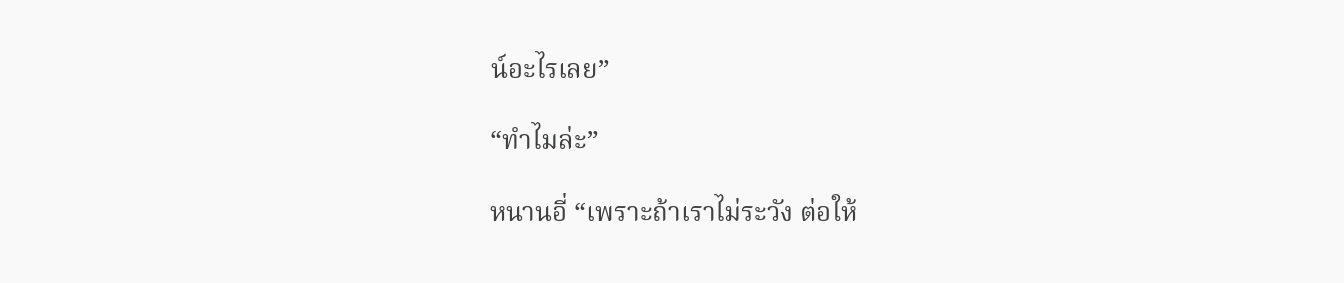น์อะไรเลย”

“ทำไมล่ะ”

หนานอี่ “เพราะถ้าเราไม่ระวัง ต่อให้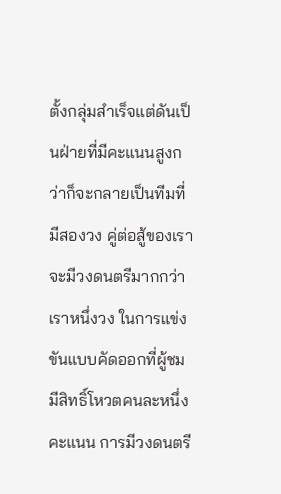ตั้งกลุ่มสำเร็จแต่ดันเป็นฝ่ายที่มีคะแนนสูงกว่าก็จะกลายเป็นทีมที่มีสองวง คู่ต่อสู้ของเราจะมีวงดนตรีมากกว่าเราหนึ่งวง ในการแข่งขันแบบคัดออกที่ผู้ชมมีสิทธิ์โหวตคนละหนึ่งคะแนน การมีวงดนตรี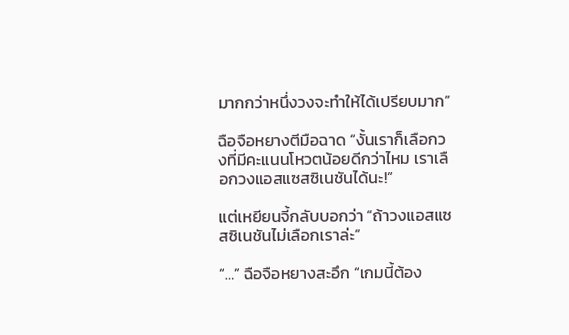มากกว่าหนึ่งวงจะทำให้ได้เปรียบมาก”

ฉือจือหยางตีมือฉาด “งั้นเราก็เลือกวงที่มีคะแนนโหวตน้อยดีกว่าไหม เราเลือกวงแอสแซสซิเนชันได้นะ!”

แต่เหยียนจี้กลับบอกว่า “ถ้าวงแอสแซสซิเนชันไม่เลือกเราล่ะ”

“…” ฉือจือหยางสะอึก “เกมนี้ต้อง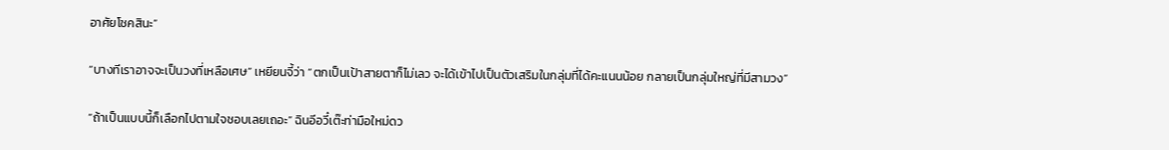อาศัยโชคสินะ”

“บางทีเราอาจจะเป็นวงที่เหลือเศษ” เหยียนจี้ว่า “ตกเป็นเป้าสายตาก็ไม่เลว จะได้เข้าไปเป็นตัวเสริมในกลุ่มที่ได้คะแนนน้อย กลายเป็นกลุ่มใหญ่ที่มีสามวง”

“ถ้าเป็นแบบนี้ก็เลือกไปตามใจชอบเลยเถอะ” ฉินอีอวี๋เต๊ะท่ามือใหม่ดว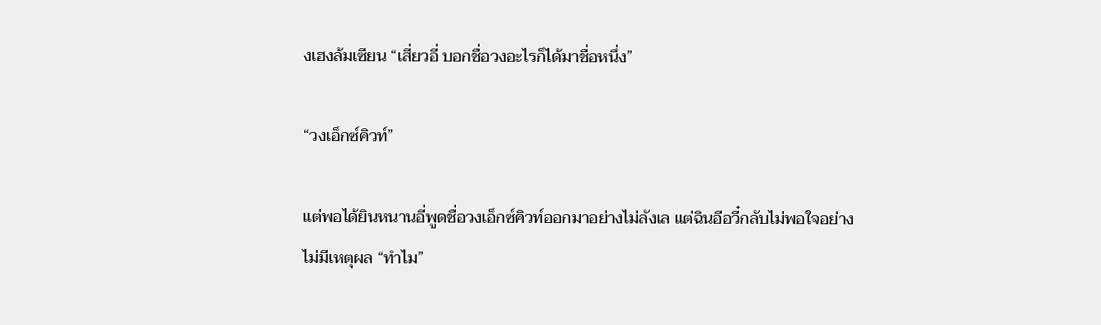งเฮงล้มเซียน “เสี่ยวอี่ บอกชื่อวงอะไรก็ได้มาชื่อหนึ่ง”

“วงเอ็กซ์คิวท์”

แต่พอได้ยินหนานอี่พูดชื่อวงเอ็กซ์คิวท์ออกมาอย่างไม่ลังเล แต่ฉินอีอวี๋กลับไม่พอใจอย่างไม่มีเหตุผล “ทำไม”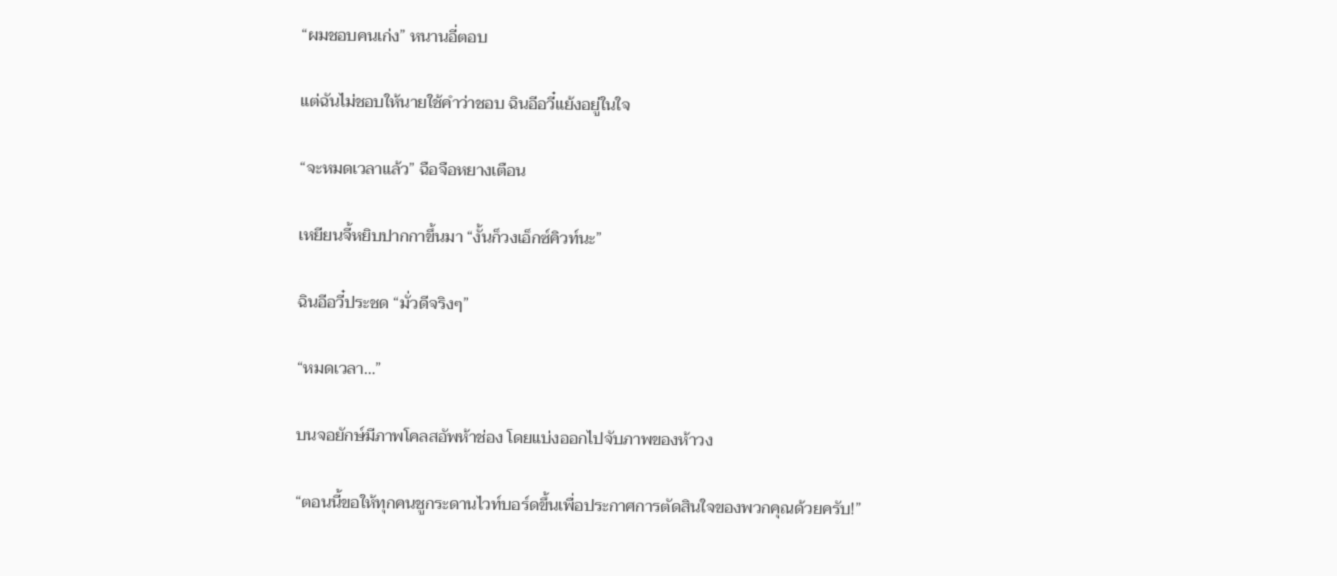“ผมชอบคนเก่ง” หนานอี่ตอบ

แต่ฉันไม่ชอบให้นายใช้คำว่าชอบ ฉินอีอวี๋แย้งอยู่ในใจ

“จะหมดเวลาแล้ว” ฉือจือหยางเตือน

เหยียนจี้หยิบปากกาขึ้นมา “งั้นก็วงเอ็กซ์คิวท์นะ”

ฉินอีอวี๋ประชด “มั่วดีจริงๆ”

“หมดเวลา…”

บนจอยักษ์มีภาพโคลสอัพห้าช่อง โดยแบ่งออกไปจับภาพของห้าวง

“ตอนนี้ขอให้ทุกคนชูกระดานไวท์บอร์ดขึ้นเพื่อประกาศการตัดสินใจของพวกคุณด้วยครับ!”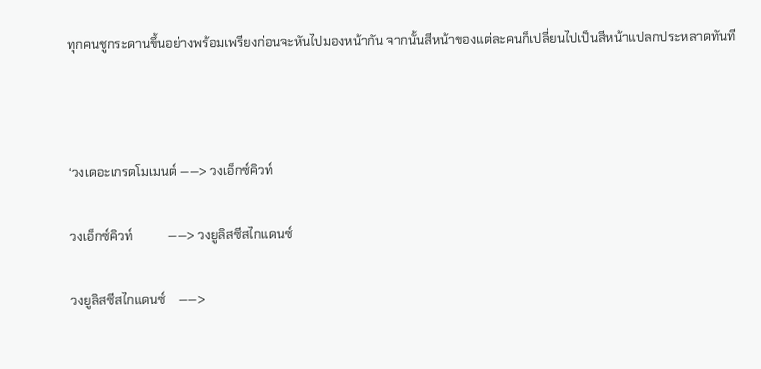ทุกคนชูกระดานขึ้นอย่างพร้อมเพรียงก่อนจะหันไปมองหน้ากัน จากนั้นสีหน้าของแต่ละคนก็เปลี่ยนไปเป็นสีหน้าแปลกประหลาดทันที



‘วงเดอะเกรตโมเมนต์ ——> วงเอ็กซ์คิวท์

วงเอ็กซ์คิวท์           ——> วงยูลิสซีสไกแดนซ์

วงยูลิสซีสไกแดนซ์    ——>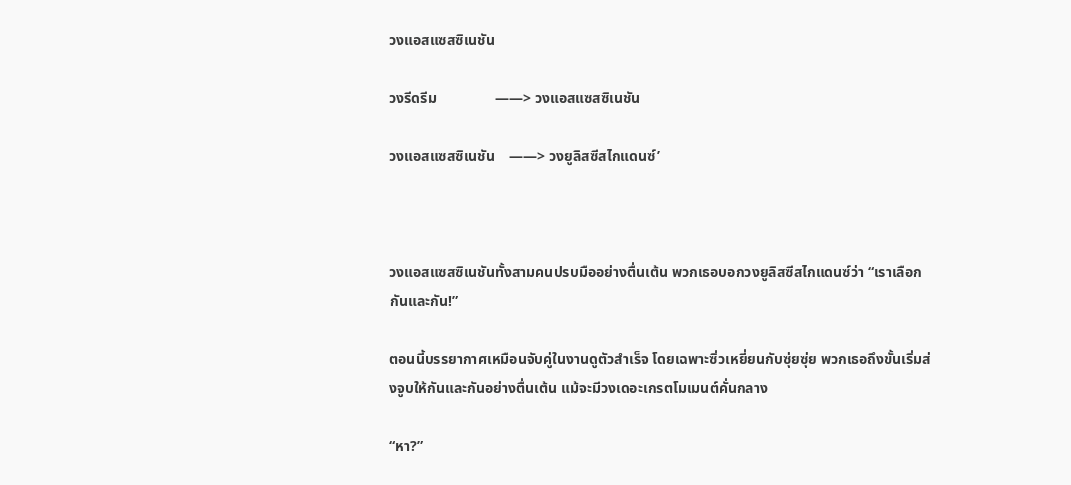วงแอสแซสซิเนชัน

วงรีดรีม                ——> วงแอสแซสซิเนชัน

วงแอสแซสซิเนชัน    ——> วงยูลิสซีสไกแดนซ์’



วงแอสแซสซิเนชันทั้งสามคนปรบมืออย่างตื่นเต้น พวกเธอบอกวงยูลิสซีสไกแดนซ์ว่า “เราเลือกกันและกัน!”

ตอนนี้บรรยากาศเหมือนจับคู่ในงานดูตัวสำเร็จ โดยเฉพาะซิ่วเหยี่ยนกับซุ่ยซุ่ย พวกเธอถึงขั้นเริ่มส่งจูบให้กันและกันอย่างตื่นเต้น แม้จะมีวงเดอะเกรตโมเมนต์คั่นกลาง

“หา?”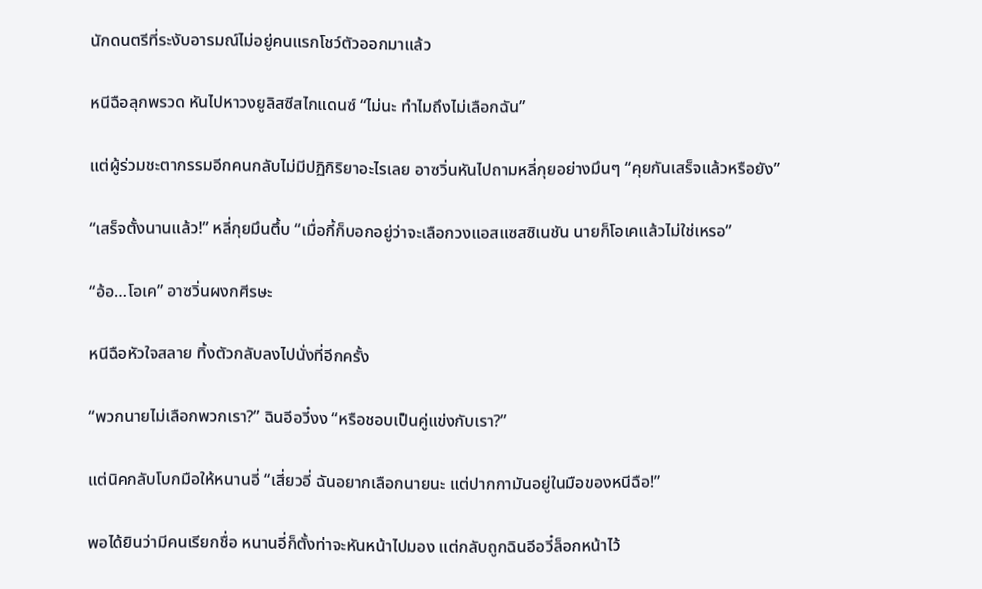นักดนตรีที่ระงับอารมณ์ไม่อยู่คนแรกโชว์ตัวออกมาแล้ว

หนีฉือลุกพรวด หันไปหาวงยูลิสซีสไกแดนซ์ “ไม่นะ ทำไมถึงไม่เลือกฉัน”

แต่ผู้ร่วมชะตากรรมอีกคนกลับไม่มีปฏิกิริยาอะไรเลย อาซวิ่นหันไปถามหลี่กุยอย่างมึนๆ “คุยกันเสร็จแล้วหรือยัง”

“เสร็จตั้งนานแล้ว!” หลี่กุยมึนตึ้บ “เมื่อกี้ก็บอกอยู่ว่าจะเลือกวงแอสแซสซิเนชัน นายก็โอเคแล้วไม่ใช่เหรอ”

“อ้อ…โอเค” อาซวิ่นผงกศีรษะ

หนีฉือหัวใจสลาย ทิ้งตัวกลับลงไปนั่งที่อีกครั้ง

“พวกนายไม่เลือกพวกเรา?” ฉินอีอวี๋งง “หรือชอบเป็นคู่แข่งกับเรา?”

แต่นิคกลับโบกมือให้หนานอี่ “เสี่ยวอี่ ฉันอยากเลือกนายนะ แต่ปากกามันอยู่ในมือของหนีฉือ!”

พอได้ยินว่ามีคนเรียกชื่อ หนานอี่ก็ตั้งท่าจะหันหน้าไปมอง แต่กลับถูกฉินอีอวี๋ล็อกหน้าไว้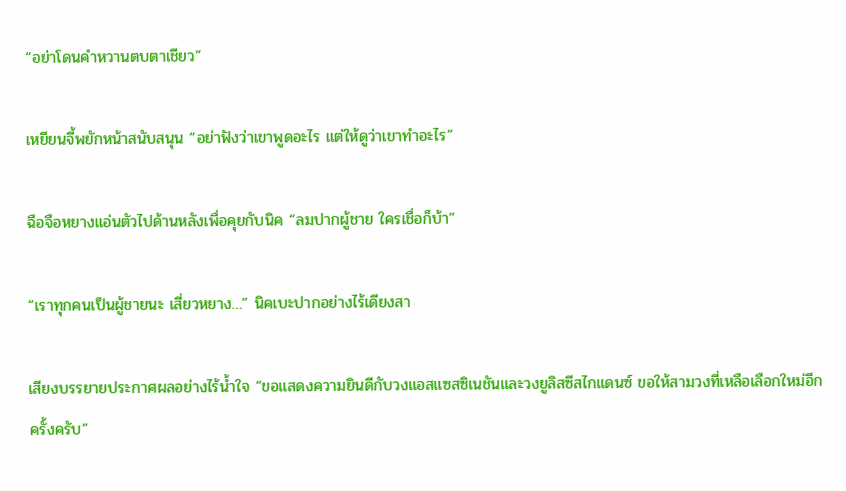“อย่าโดนคำหวานตบตาเชียว”

เหยียนจี้พยักหน้าสนับสนุน “อย่าฟังว่าเขาพูดอะไร แต่ให้ดูว่าเขาทำอะไร”

ฉือจือหยางแอ่นตัวไปด้านหลังเพื่อคุยกับนิค “ลมปากผู้ชาย ใครเชื่อก็บ้า”

“เราทุกคนเป็นผู้ชายนะ เสี่ยวหยาง…” นิคเบะปากอย่างไร้เดียงสา

เสียงบรรยายประกาศผลอย่างไร้น้ำใจ “ขอแสดงความยินดีกับวงแอสแซสซิเนชันและวงยูลิสซีสไกแดนซ์ ขอให้สามวงที่เหลือเลือกใหม่อีกครั้งครับ”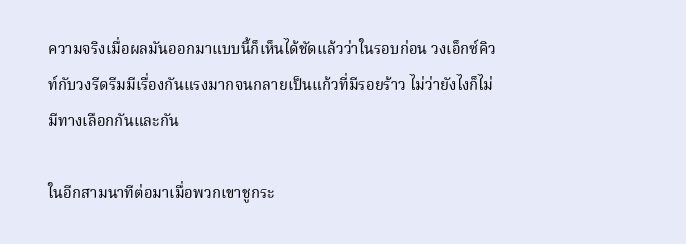ความจริงเมื่อผลมันออกมาแบบนี้ก็เห็นได้ชัดแล้วว่าในรอบก่อน วงเอ็กซ์คิวท์กับวงรีดรีมมีเรื่องกันแรงมากจนกลายเป็นแก้วที่มีรอยร้าว ไม่ว่ายังไงก็ไม่มีทางเลือกกันและกัน

ในอีกสามนาทีต่อมาเมื่อพวกเขาชูกระ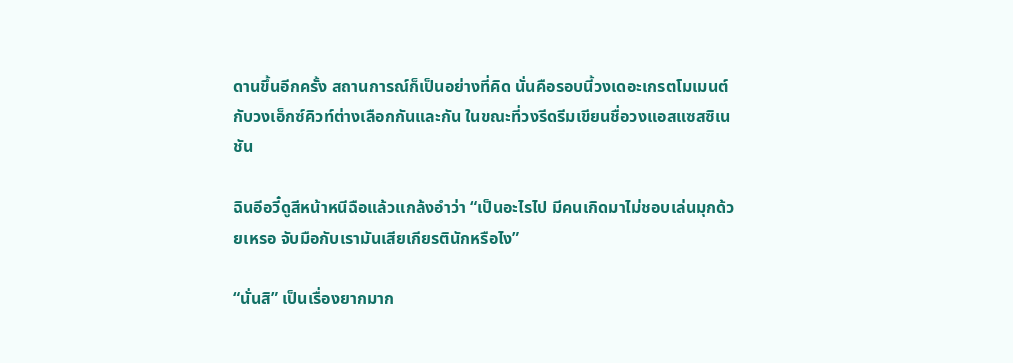ดานขึ้นอีกครั้ง สถานการณ์ก็เป็นอย่างที่คิด นั่นคือรอบนี้วงเดอะเกรตโมเมนต์กับวงเอ็กซ์คิวท์ต่างเลือกกันและกัน ในขณะที่วงรีดรีมเขียนชื่อวงแอสแซสซิเนชัน

ฉินอีอวี๋ดูสีหน้าหนีฉือแล้วแกล้งอำว่า “เป็นอะไรไป มีคนเกิดมาไม่ชอบเล่นมุกด้วยเหรอ จับมือกับเรามันเสียเกียรตินักหรือไง”

“นั่นสิ” เป็นเรื่องยากมาก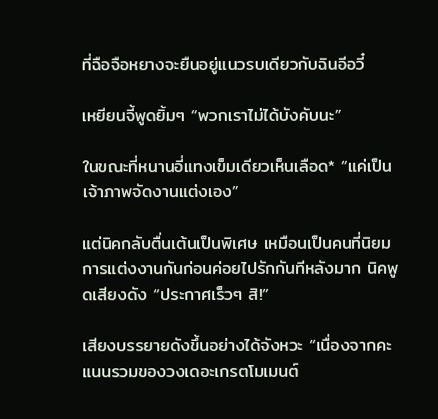ที่ฉือจือหยางจะยืนอยู่แนวรบเดียวกับฉินอีอวี๋

เหยียนจี้พูดยิ้มๆ “พวกเราไม่ได้บังคับนะ”

ในขณะที่หนานอี่แทงเข็มเดียวเห็นเลือด* “แค่เป็นเจ้าภาพจัดงานแต่งเอง”

แต่นิคกลับตื่นเต้นเป็นพิเศษ เหมือนเป็นคนที่นิยมการแต่งงานกันก่อนค่อยไปรักกันทีหลังมาก นิคพูดเสียงดัง “ประกาศเร็วๆ สิ!”

เสียงบรรยายดังขึ้นอย่างได้จังหวะ “เนื่องจากคะแนนรวมของวงเดอะเกรตโมเมนต์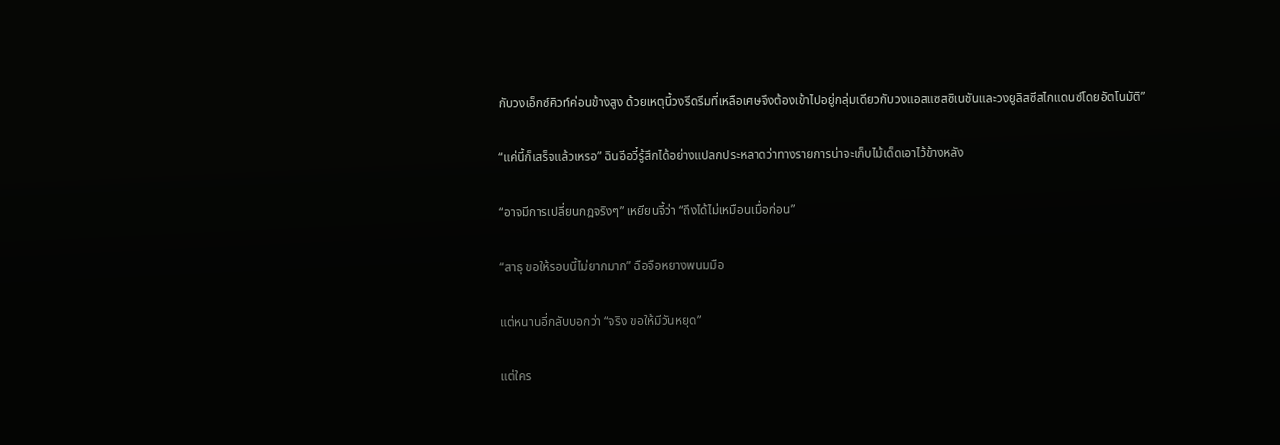กับวงเอ็กซ์คิวท์ค่อนข้างสูง ด้วยเหตุนี้วงรีดรีมที่เหลือเศษจึงต้องเข้าไปอยู่กลุ่มเดียวกับวงแอสแซสซิเนชันและวงยูลิสซีสไกแดนซ์โดยอัตโนมัติ”

“แค่นี้ก็เสร็จแล้วเหรอ” ฉินอีอวี๋รู้สึกได้อย่างแปลกประหลาดว่าทางรายการน่าจะเก็บไม้เด็ดเอาไว้ข้างหลัง

“อาจมีการเปลี่ยนกฎจริงๆ” เหยียนจี้ว่า “ถึงได้ไม่เหมือนเมื่อก่อน”

“สาธุ ขอให้รอบนี้ไม่ยากมาก” ฉือจือหยางพนมมือ

แต่หนานอี่กลับบอกว่า “จริง ขอให้มีวันหยุด”

แต่ใคร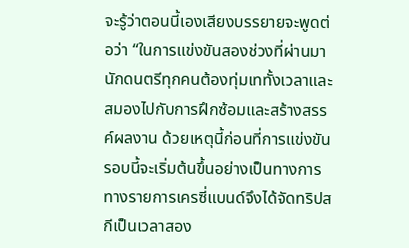จะรู้ว่าตอนนี้เองเสียงบรรยายจะพูดต่อว่า “ในการแข่งขันสองช่วงที่ผ่านมา นักดนตรีทุกคนต้องทุ่มเททั้งเวลาและสมองไปกับการฝึกซ้อมและสร้างสรรค์ผลงาน ด้วยเหตุนี้ก่อนที่การแข่งขันรอบนี้จะเริ่มต้นขึ้นอย่างเป็นทางการ ทางรายการเครซี่แบนด์จึงได้จัดทริปสกีเป็นเวลาสอง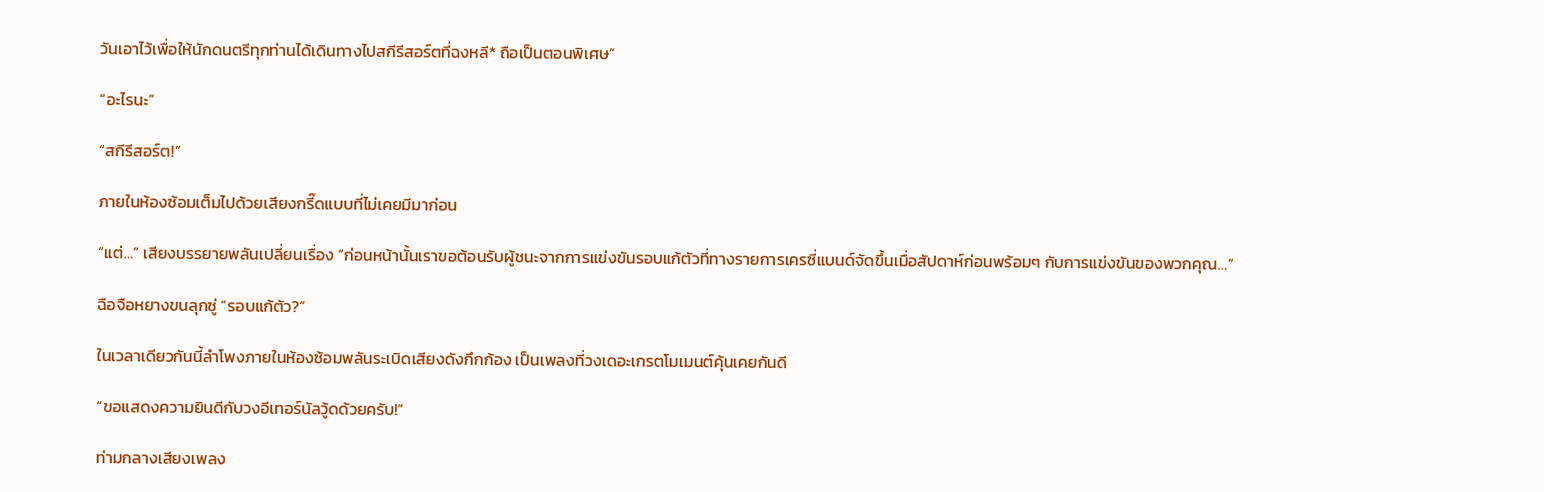วันเอาไว้เพื่อให้นักดนตรีทุกท่านได้เดินทางไปสกีรีสอร์ตที่ฉงหลี* ถือเป็นตอนพิเศษ”

“อะไรนะ”

“สกีรีสอร์ต!”

ภายในห้องซ้อมเต็มไปด้วยเสียงกรี๊ดแบบที่ไม่เคยมีมาก่อน

“แต่…” เสียงบรรยายพลันเปลี่ยนเรื่อง “ก่อนหน้านั้นเราขอต้อนรับผู้ชนะจากการแข่งขันรอบแก้ตัวที่ทางรายการเครซี่แบนด์จัดขึ้นเมื่อสัปดาห์ก่อนพร้อมๆ กับการแข่งขันของพวกคุณ…”

ฉือจือหยางขนลุกซู่ “รอบแก้ตัว?”

ในเวลาเดียวกันนี้ลำโพงภายในห้องซ้อมพลันระเบิดเสียงดังกึกก้อง เป็นเพลงที่วงเดอะเกรตโมเมนต์คุ้นเคยกันดี

“ขอแสดงความยินดีกับวงอีเทอร์นัลวู้ดด้วยครับ!”

ท่ามกลางเสียงเพลง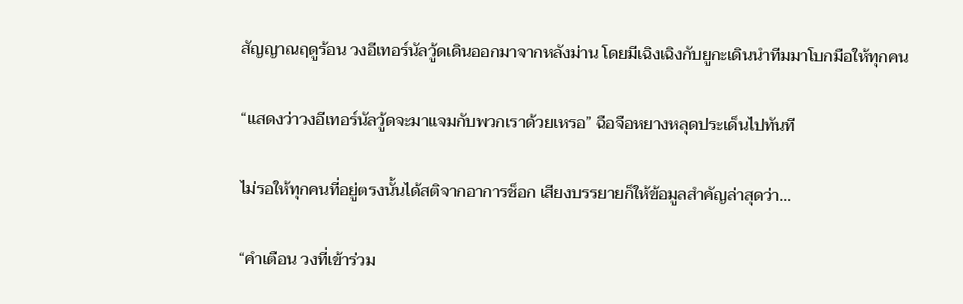สัญญาณฤดูร้อน วงอีเทอร์นัลวู้ดเดินออกมาจากหลังม่าน โดยมีเฉิงเฉิงกับยูกะเดินนำทีมมาโบกมือให้ทุกคน

“แสดงว่าวงอีเทอร์นัลวู้ดจะมาแจมกับพวกเราด้วยเหรอ” ฉือจือหยางหลุดประเด็นไปทันที

ไม่รอให้ทุกคนที่อยู่ตรงนั้นได้สติจากอาการช็อก เสียงบรรยายก็ให้ข้อมูลสำคัญล่าสุดว่า…

“คำเตือน วงที่เข้าร่วม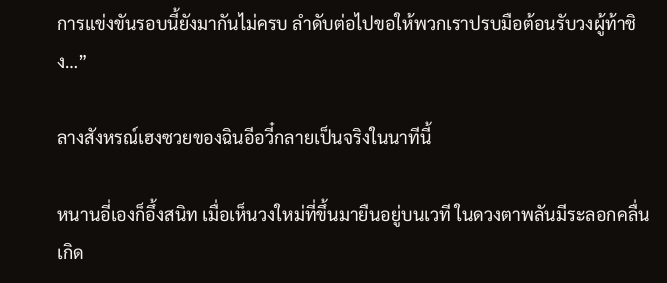การแข่งขันรอบนี้ยังมากันไม่ครบ ลำดับต่อไปขอให้พวกเราปรบมือต้อนรับวงผู้ท้าชิง…”

ลางสังหรณ์เฮงซวยของฉินอีอวี๋กลายเป็นจริงในนาทีนี้

หนานอี่เองก็อึ้งสนิท เมื่อเห็นวงใหม่ที่ขึ้นมายืนอยู่บนเวที ในดวงตาพลันมีระลอกคลื่นเกิด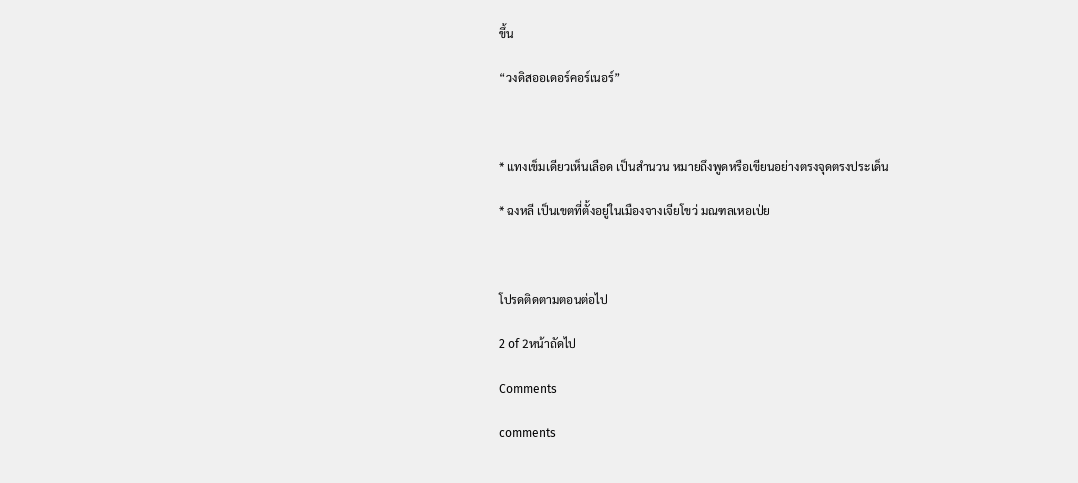ขึ้น

“วงดิสออเดอร์คอร์เนอร์”



* แทงเข็มเดียวเห็นเลือด เป็นสำนวน หมายถึงพูดหรือเขียนอย่างตรงจุดตรงประเด็น

* ฉงหลี เป็นเขตที่ตั้งอยู่ในเมืองจางเจียโขว่ มณฑลเหอเป่ย



โปรดติดตามตอนต่อไป

2 of 2หน้าถัดไป

Comments

comments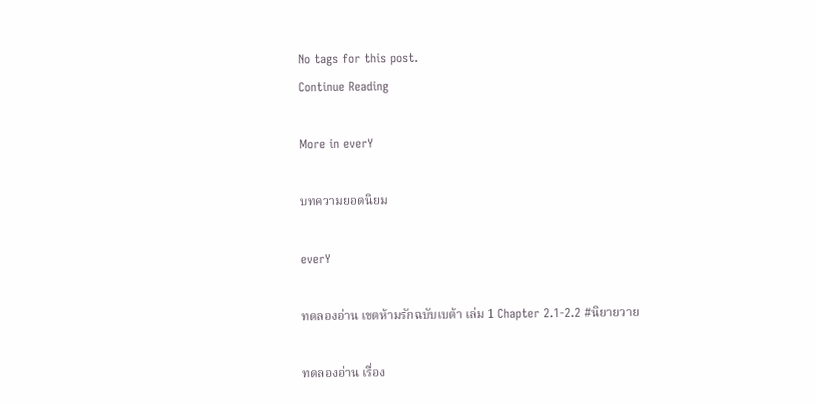No tags for this post.
Continue Reading

More in everY

บทความยอดนิยม

everY

ทดลองอ่าน เขตห้ามรักฉบับเบต้า เล่ม 1 Chapter 2.1-2.2 #นิยายวาย

ทดลองอ่าน เรื่อง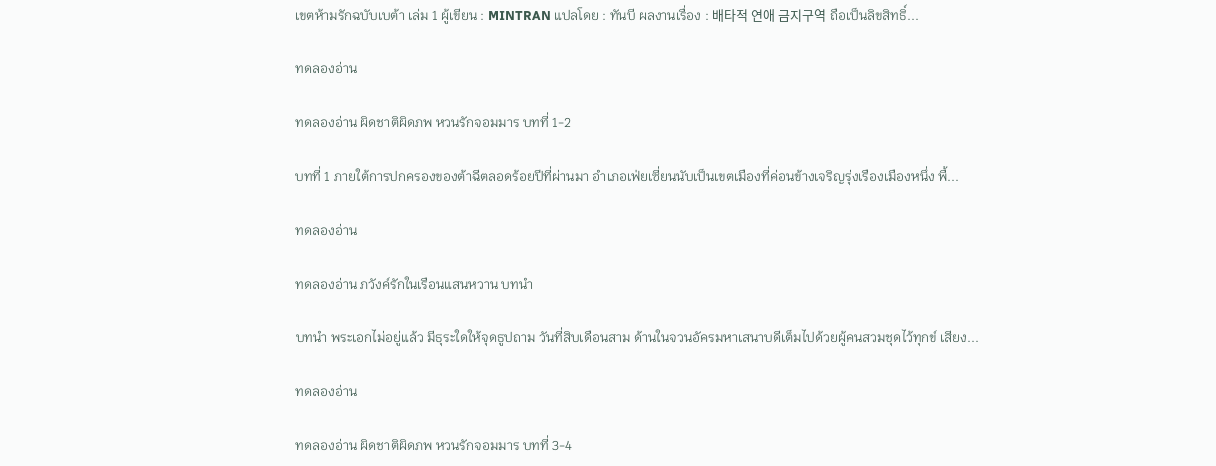เขตห้ามรักฉบับเบต้า เล่ม 1 ผู้เขียน : MINTRAN แปลโดย : ทันบี ผลงานเรื่อง : 배타적 연애 금지구역 ถือเป็นลิขสิทธิ์...

ทดลองอ่าน

ทดลองอ่าน ผิดชาติผิดภพ หวนรักจอมมาร บทที่ 1-2

บทที่ 1 ภายใต้การปกครองของต้าฉีตลอดร้อยปีที่ผ่านมา อำเภอเฟ่ยเซี่ยนนับเป็นเขตเมืองที่ค่อนข้างเจริญรุ่งเรืองเมืองหนึ่ง พื้...

ทดลองอ่าน

ทดลองอ่าน ภวังค์รักในเรือนแสนหวาน บทนำ

บทนำ พระเอกไม่อยู่แล้ว มีธุระใดให้จุดธูปถาม วันที่สิบเดือนสาม ด้านในจวนอัครมหาเสนาบดีเต็มไปด้วยผู้คนสวมชุดไว้ทุกข์ เสียง...

ทดลองอ่าน

ทดลองอ่าน ผิดชาติผิดภพ หวนรักจอมมาร บทที่ 3-4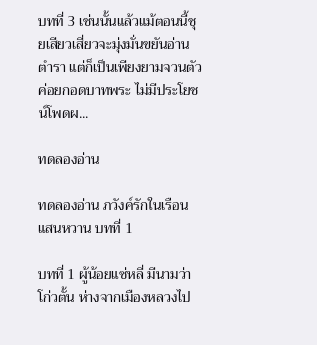บทที่ 3 เช่นนั้นแล้วแม้ตอนนี้ชุยเสียวเสี่ยวจะมุ่งมั่นขยันอ่านตำรา แต่ก็เป็นเพียงยามจวนตัวค่อยกอดบาทพระ ไม่มีประโยชน์โพดผ...

ทดลองอ่าน

ทดลองอ่าน ภวังค์รักในเรือนแสนหวาน บทที่ 1

บทที่ 1 ผู้น้อยแซ่หลี่ มีนามว่าโก่วตั้น ห่างจากเมืองหลวงไป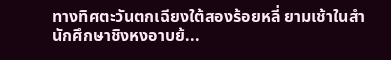ทางทิศตะวันตกเฉียงใต้สองร้อยหลี่ ยามเช้าในสำนักศึกษาชิงหงอาบย้...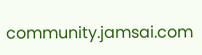community.jamsai.com